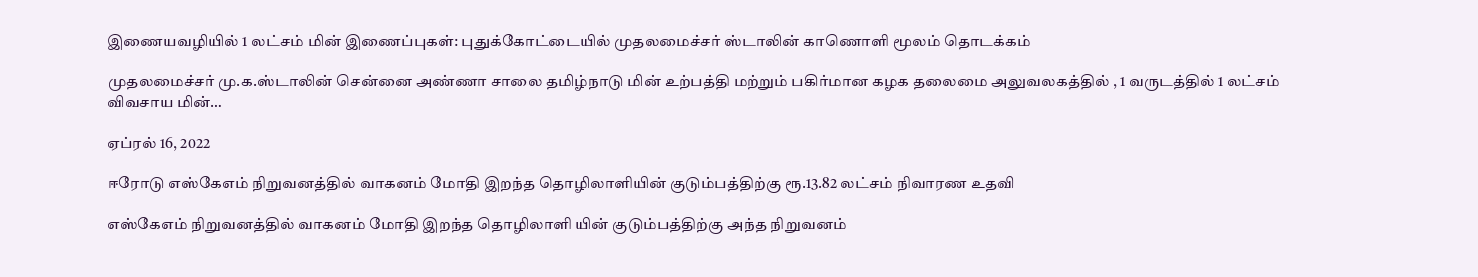இணையவழியில் 1 லட்சம் மின் இணைப்புகள்: புதுக்கோட்டையில் முதலமைச்சர் ஸ்டாலின் காணொளி மூலம் தொடக்கம்

முதலமைச்சர் மு.க.ஸ்டாலின் சென்னை அண்ணா சாலை தமிழ்நாடு மின் உற்பத்தி மற்றும் பகிர்மான கழக தலைமை அலுவலகத்தில் , 1 வருடத்தில் 1 லட்சம் விவசாய மின்…

ஏப்ரல் 16, 2022

ஈரோடு எஸ்கேஎம் நிறுவனத்தில் வாகனம் மோதி இறந்த தொழிலாளியின் குடும்பத்திற்கு ரூ.13.82 லட்சம் நிவாரண உதவி

எஸ்கேஎம் நிறுவனத்தில் வாகனம் மோதி இறந்த தொழிலாளி யின் குடும்பத்திற்கு அந்த நிறுவனம்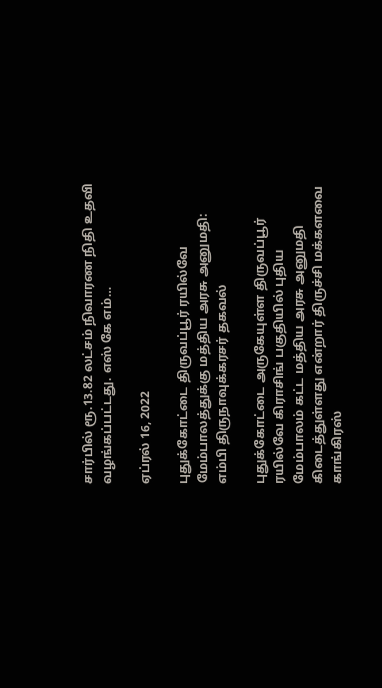சார்பில் ரூ.13.82 லட்சம் நிவாரண நிதி உதவி வழங்கப்பட்டது. எஸ் கே எம்…

ஏப்ரல் 16, 2022

புதுக்கோட்டை திருவப்பூர் ரயில்வே மேம்பாலத்துக்கு மத்திய அரசு அனுமதி: எம்பி திருநாவுக்கரசர் தகவல்

புதுக்கோட்டை அருகேயுள்ள திருவப்பூர் ரயில்வே கிராசிங் பகுதியில் புதிய மேம்பாலம் கட்ட மத்திய அரசு அனுமதி கிடைத்துள்ளது என்றார் திருச்சி மக்களவை காங்கிரஸ்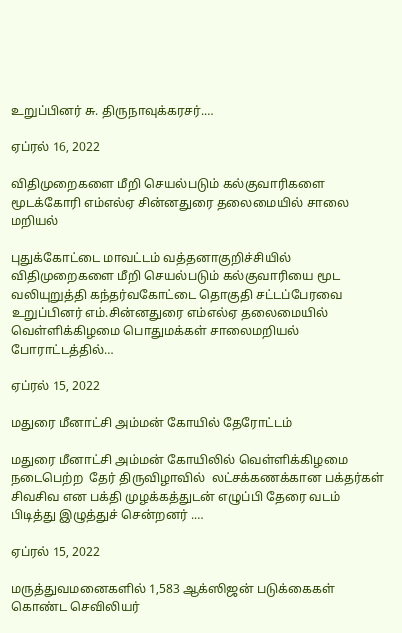உறுப்பினர் சு. திருநாவுக்கரசர்.…

ஏப்ரல் 16, 2022

விதிமுறைகளை மீறி செயல்படும் கல்குவாரிகளை மூடக்கோரி எம்எல்ஏ சின்னதுரை தலைமையில் சாலை மறியல்

புதுக்கோட்டை மாவட்டம் வத்தனாகுறிச்சியில் விதிமுறைகளை மீறி செயல்படும் கல்குவாரியை மூட வலியுறுத்தி கந்தர்வகோட்டை தொகுதி சட்டப்பேரவை உறுப்பினர் எம்.சின்னதுரை எம்எல்ஏ தலைமையில் வெள்ளிக்கிழமை பொதுமக்கள் சாலைமறியல் போராட்டத்தில்…

ஏப்ரல் 15, 2022

மதுரை மீனாட்சி அம்மன் கோயில் தேரோட்டம்

மதுரை மீனாட்சி அம்மன் கோயிலில் வெள்ளிக்கிழமை நடைபெற்ற  தேர் திருவிழாவில்  லட்சக்கணக்கான பக்தர்கள் சிவசிவ என பக்தி முழக்கத்துடன் எழுப்பி தேரை வடம் பிடித்து இழுத்துச் சென்றனர் .…

ஏப்ரல் 15, 2022

மருத்துவமனைகளில் 1,583 ஆக்ஸிஜன் படுக்கைகள் கொண்ட செவிலியர்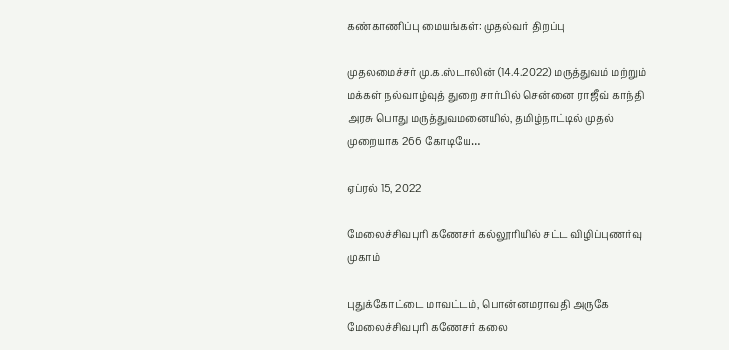கண்காணிப்பு மையங்கள்: முதல்வர் திறப்பு

முதலமைச்சர் மு.க.ஸ்டாலின் (14.4.2022) மருத்துவம் மற்றும் மக்கள் நல்வாழ்வுத் துறை சார்பில் சென்னை ராஜீவ் காந்தி அரசு பொது மருத்துவமனையில், தமிழ்நாட்டில் முதல் முறையாக 266 கோடியே…

ஏப்ரல் 15, 2022

மேலைச்சிவபுரி கணேசர் கல்லூரியில் சட்ட விழிப்புணர்வு முகாம்

புதுக்கோட்டை மாவட்டம், பொன்னமராவதி அருகே மேலைச்சிவபுரி கணேசர் கலை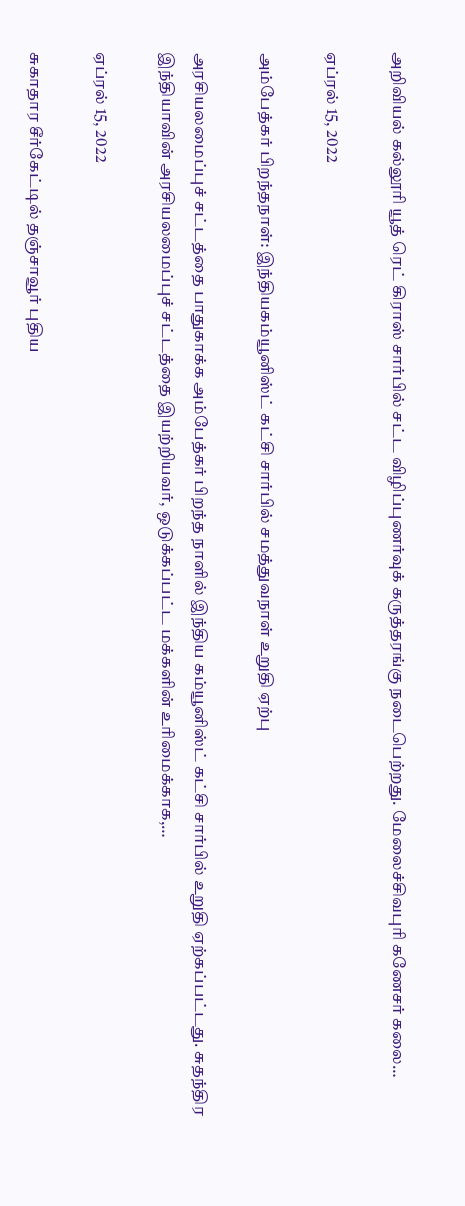அறிவியல் கல்லூரி யூத் ரெட் கிராஸ் சார்பில் சட்ட விழிப்புணர்வுக் கருத்தரங்கு நடைபெற்றது. மேலைச்சிவபுரி கணேசர் கலை…

ஏப்ரல் 15, 2022

அம்பேத்கர் பிறந்தநாள்: இந்தியகம்யூனிஸ்ட் கட்சி சார்பில் சமத்துவநாள் உறுதி ஏற்பு

அரசியலமைப்புச் சட்டத்தை பாதுகாக்க அம்பேத்கர் பிறந்த நாளில் இந்திய கம்யூனிஸ்ட் கட்சி சார்பில் உறுதி ஏற்கப்பட்டது. சுதந்திர இந்தியாவின் அரசியலமைப்புச் சட்டத்தை இயற்றியவர், ஒடுக்கப்பட்ட மக்களின் உரிமைக்காக,…

ஏப்ரல் 15, 2022

சுகாதார சீர்கேட்டில் தஞ்சாவூர் புதிய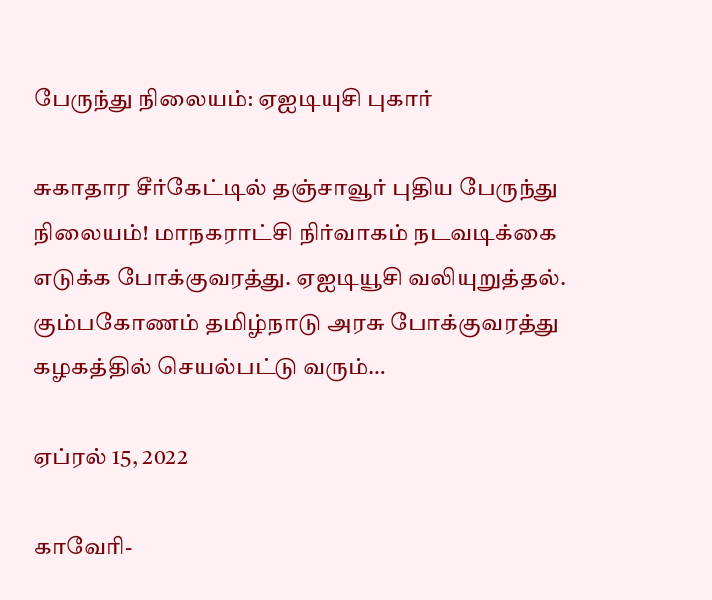பேருந்து நிலையம்: ஏஐடியுசி புகார்

சுகாதார சீர்கேட்டில் தஞ்சாவூர் புதிய பேருந்து நிலையம்! மாநகராட்சி நிர்வாகம் நடவடிக்கை எடுக்க போக்குவரத்து. ஏஐடியூசி வலியுறுத்தல். கும்பகோணம் தமிழ்நாடு அரசு போக்குவரத்து கழகத்தில் செயல்பட்டு வரும்…

ஏப்ரல் 15, 2022

காவேரி-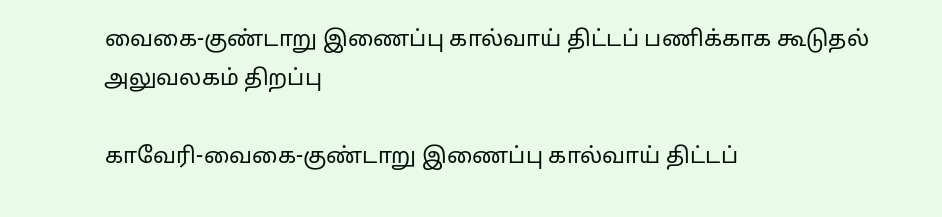வைகை-குண்டாறு இணைப்பு கால்வாய் திட்டப் பணிக்காக கூடுதல் அலுவலகம் திறப்பு

காவேரி-வைகை-குண்டாறு இணைப்பு கால்வாய் திட்டப்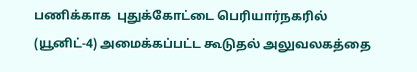பணிக்காக  புதுக்கோட்டை பெரியார்நகரில் (யூனிட்-4) அமைக்கப்பட்ட கூடுதல் அலுவலகத்தை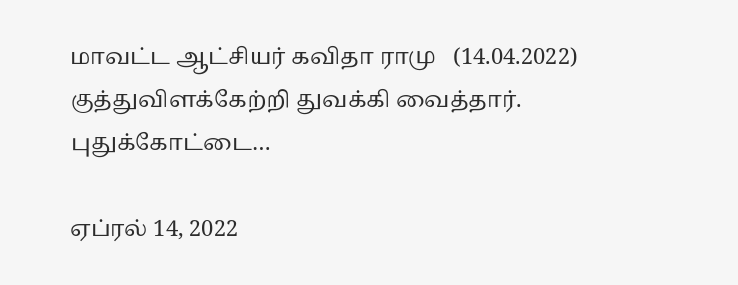மாவட்ட ஆட்சியர் கவிதா ராமு   (14.04.2022) குத்துவிளக்கேற்றி துவக்கி வைத்தார். புதுக்கோட்டை…

ஏப்ரல் 14, 2022